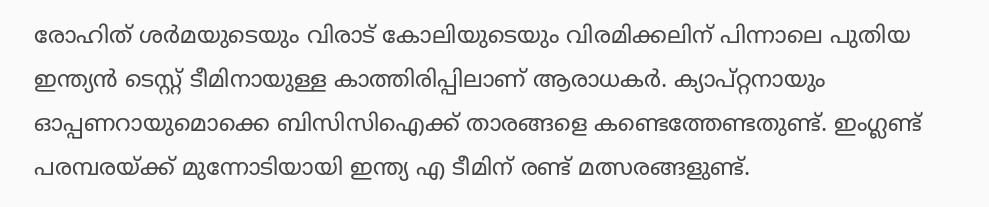രോഹിത് ശര്‍മയുടെയും വിരാട് കോലിയുടെയും വിരമിക്കലിന് പിന്നാലെ പുതിയ ഇന്ത്യന്‍ ടെസ്റ്റ് ടീമിനായുള്ള കാത്തിരിപ്പിലാണ് ആരാധകര്‍. ക്യാപ്റ്റനായും ഓപ്പണറായുമൊക്കെ ബിസിസിഐക്ക് താരങ്ങളെ കണ്ടെത്തേണ്ടതുണ്ട്. ഇംഗ്ലണ്ട് പരമ്പരയ്ക്ക് മുന്നോടിയായി ഇന്ത്യ എ ടീമിന് രണ്ട് മത്സരങ്ങളുണ്ട്.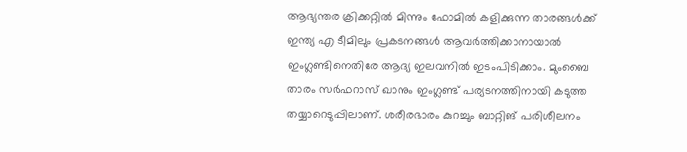ആഭ്യന്തര ക്രിക്കറ്റില്‍ മിന്നും ഫോമില്‍ കളിക്കുന്ന താരങ്ങള്‍ക്ക് ഇന്ത്യ എ ടീമിലും പ്രകടനങ്ങള്‍ ആവര്‍ത്തിക്കാനായാല്‍ ഇംഗ്ലണ്ടിനെതിരേ ആദ്യ ഇലവനില്‍ ഇടംപിടിക്കാം. മുംബൈ താരം സർഫറാസ് ഖാനും ഇംഗ്ലണ്ട് പര്യടനത്തിനായി കടുത്ത തയ്യാറെടുപ്പിലാണ്. ശരീരഭാരം കുറച്ചും ബാറ്റിങ് പരിശീലനം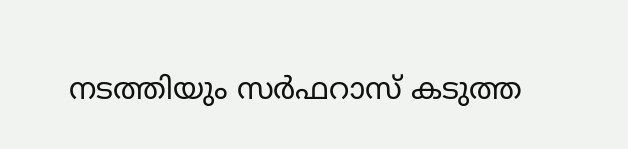നടത്തിയും സർഫറാസ് കടുത്ത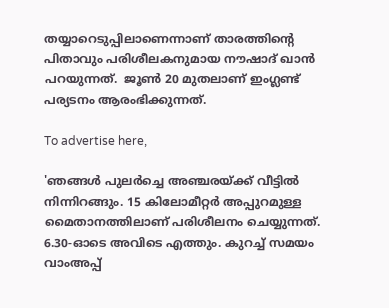തയ്യാറെടുപ്പിലാണെന്നാണ് താരത്തിന്റെ പിതാവും പരിശീലകനുമായ നൗഷാദ് ഖാൻ പറയുന്നത്.  ജൂണ്‍ 20 മുതലാണ് ഇംഗ്ലണ്ട് പര്യടനം ആരംഭിക്കുന്നത്.

To advertise here,

'ഞങ്ങള്‍ പുലര്‍ച്ചെ അഞ്ചരയ്ക്ക് വീട്ടില്‍ നിന്നിറങ്ങും. 15 കിലോമീറ്റര്‍ അപ്പുറമുള്ള മൈതാനത്തിലാണ് പരിശീലനം ചെയ്യുന്നത്. 6.30-ഓടെ അവിടെ എത്തും. കുറച്ച് സമയം വാംഅപ്പ്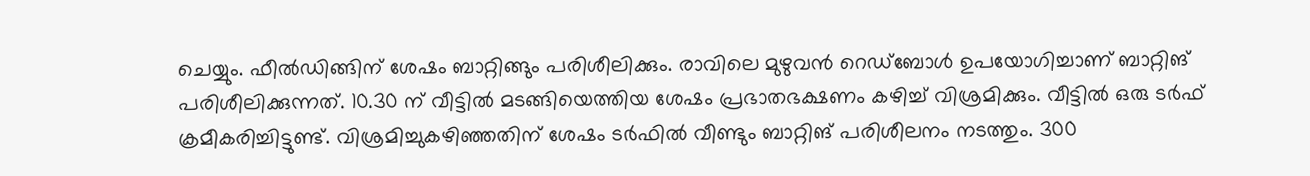ചെയ്യും. ഫീല്‍ഡിങ്ങിന് ശേഷം ബാറ്റിങ്ങും പരിശീലിക്കും. രാവിലെ മുഴുവന്‍ റെഡ്‌ബോള്‍ ഉപയോഗിച്ചാണ് ബാറ്റിങ് പരിശീലിക്കുന്നത്. 10.30 ന് വീട്ടില്‍ മടങ്ങിയെത്തിയ ശേഷം പ്രഭാതഭക്ഷണം കഴിച്ച് വിശ്രമിക്കും. വീട്ടില്‍ ഒരു ടര്‍ഫ് ക്രമീകരിച്ചിട്ടുണ്ട്. വിശ്രമിച്ചുകഴിഞ്ഞതിന് ശേഷം ടര്‍ഫില്‍ വീണ്ടും ബാറ്റിങ് പരിശീലനം നടത്തും. 300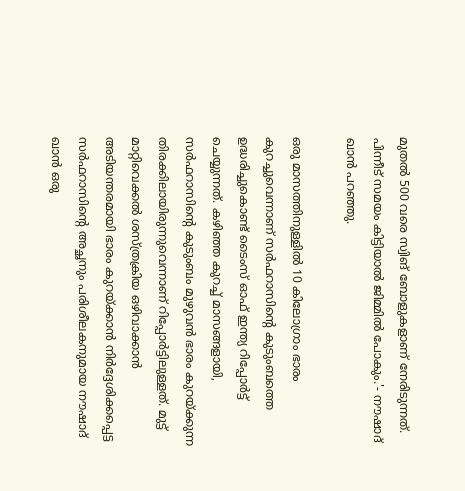മുതല്‍ 500 വരെ സ്വിങ് ബോളുകളാണ് നേരിടുന്നത്. പിന്നീട് സമയം കിട്ടിയാല്‍ ജിമ്മില്‍ പോകും.'- നൗഷാദ് ഖാന്‍ പറഞ്ഞു.

ഒരു മാസത്തിനുള്ളില്‍ 10 കിലോഗ്രാം ഭാരം കുറച്ചുവെന്നാണ് സര്‍ഫറാസിന്റെ കുടുംബത്തെ ഉദ്ധരിച്ചുകൊണ്ട് ടൈംസ് ഓഫ് ഇന്ത്യ റിപ്പോര്‍ട്ട് ചെയ്യുന്നത്. കഴിഞ്ഞ കുറച്ച് മാസങ്ങളായി, സര്‍ഫറാസിന്റെ കുടുംബം മുഴുവന്‍ ഭാരം കുറയ്ക്കുന്ന തിരക്കിലായിരുന്നുവെന്നാണ് റിപ്പോര്‍ട്ടിലുള്ളത്. മുട്ട് മാറ്റിവെക്കല്‍ ശസ്ത്രക്രിയ ഒഴിവാക്കാന്‍ അടിയന്തരമായി ഭാരം കുറയ്ക്കാന്‍ നിര്‍ദ്ദേശിക്കപ്പെട്ട സര്‍ഫറാസിന്റെ അച്ഛനും പരിശീലകനുമായ നൗഷാദ് ഖാന്‍ ഒരു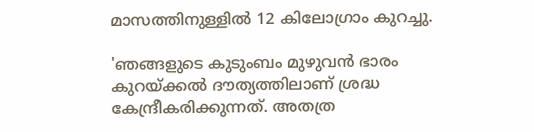മാസത്തിനുള്ളില്‍ 12 കിലോഗ്രാം കുറച്ചു.

'ഞങ്ങളുടെ കുടുംബം മുഴുവന്‍ ഭാരം കുറയ്ക്കല്‍ ദൗത്യത്തിലാണ് ശ്രദ്ധ കേന്ദ്രീകരിക്കുന്നത്. അതത്ര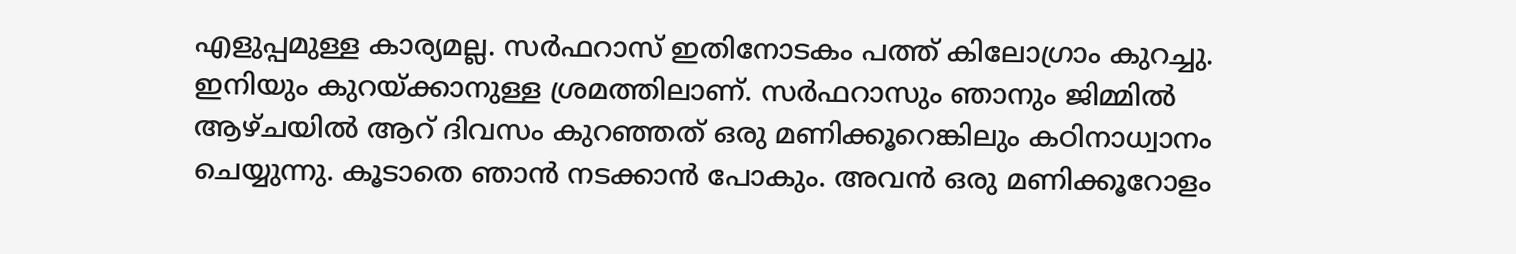എളുപ്പമുള്ള കാര്യമല്ല. സര്‍ഫറാസ് ഇതിനോടകം പത്ത് കിലോഗ്രാം കുറച്ചു. ഇനിയും കുറയ്ക്കാനുള്ള ശ്രമത്തിലാണ്. സര്‍ഫറാസും ഞാനും ജിമ്മില്‍ ആഴ്ചയില്‍ ആറ് ദിവസം കുറഞ്ഞത് ഒരു മണിക്കൂറെങ്കിലും കഠിനാധ്വാനം ചെയ്യുന്നു. കൂടാതെ ഞാന്‍ നടക്കാന്‍ പോകും. അവന്‍ ഒരു മണിക്കൂറോളം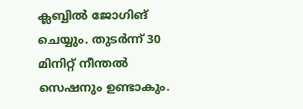ക്ലബ്ബില്‍ ജോഗിങ്  ചെയ്യും. തുടര്‍ന്ന് 30 മിനിറ്റ് നീന്തല്‍ സെഷനും ഉണ്ടാകും.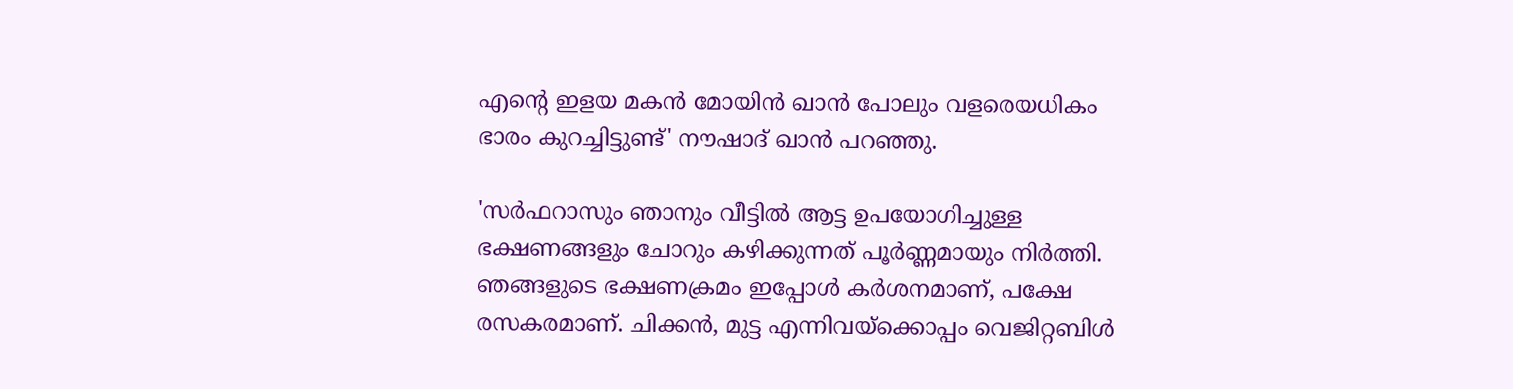എന്റെ ഇളയ മകന്‍ മോയിന്‍ ഖാന്‍ പോലും വളരെയധികം ഭാരം കുറച്ചിട്ടുണ്ട്' നൗഷാദ് ഖാന്‍ പറഞ്ഞു.

'സര്‍ഫറാസും ഞാനും വീട്ടില്‍ ആട്ട ഉപയോഗിച്ചുള്ള ഭക്ഷണങ്ങളും ചോറും കഴിക്കുന്നത് പൂര്‍ണ്ണമായും നിര്‍ത്തി. ഞങ്ങളുടെ ഭക്ഷണക്രമം ഇപ്പോള്‍ കര്‍ശനമാണ്, പക്ഷേ രസകരമാണ്. ചിക്കന്‍, മുട്ട എന്നിവയ്ക്കൊപ്പം വെജിറ്റബിള്‍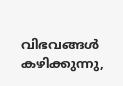വിഭവങ്ങള്‍ കഴിക്കുന്നു,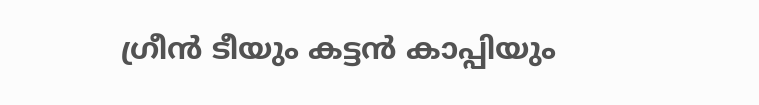ഗ്രീന്‍ ടീയും കട്ടന്‍ കാപ്പിയും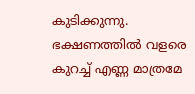കുടിക്കുന്നു. ഭക്ഷണത്തില്‍ വളരെ കുറച്ച് എണ്ണ മാത്രമേ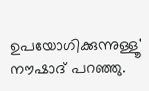ഉപയോഗിക്കുന്നുള്ളൂ' നൗഷാദ് പറഞ്ഞു.